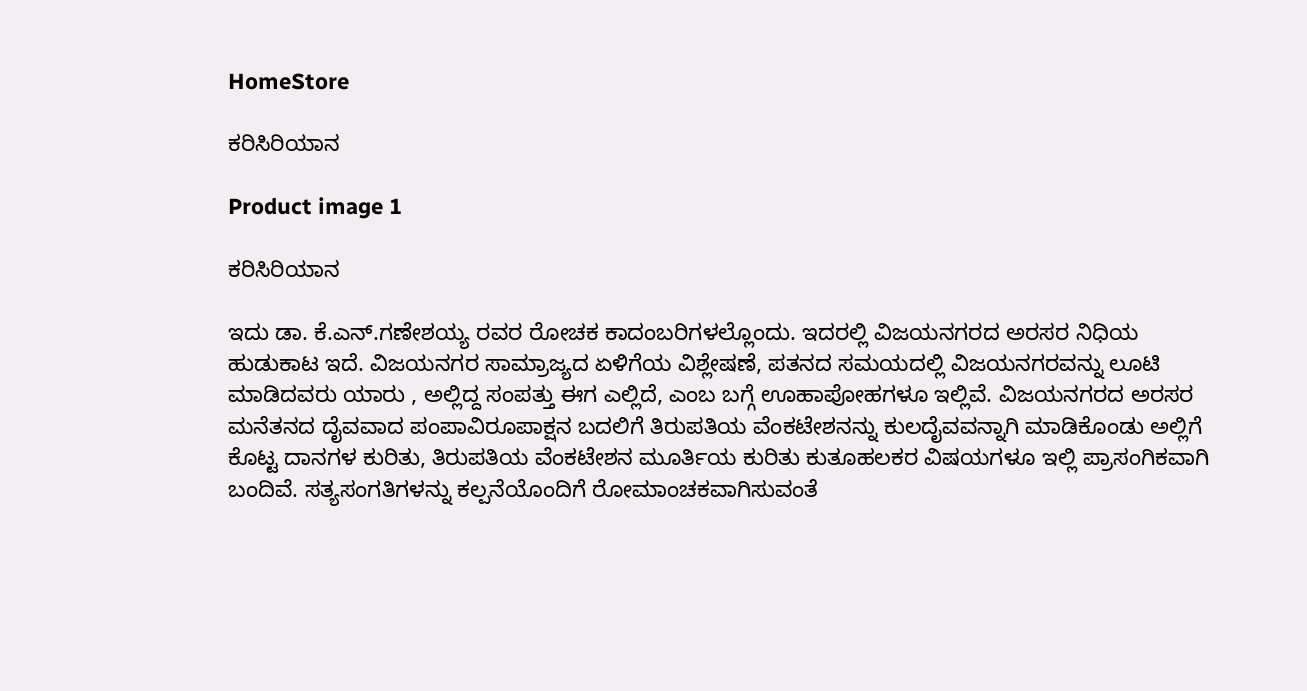HomeStore

ಕರಿಸಿರಿಯಾನ

Product image 1

ಕರಿಸಿರಿಯಾನ

ಇದು ಡಾ. ಕೆ.ಎನ್.ಗಣೇಶಯ್ಯ ರವರ ರೋಚಕ ಕಾದಂಬರಿಗಳಲ್ಲೊಂದು. ಇದರಲ್ಲಿ ವಿಜಯನಗರದ ಅರಸರ ನಿಧಿಯ ಹುಡುಕಾಟ ಇದೆ. ವಿಜಯನಗರ ಸಾಮ್ರಾಜ್ಯದ ಏಳಿಗೆಯ ವಿಶ್ಲೇಷಣೆ, ಪತನದ ಸಮಯದಲ್ಲಿ ವಿಜಯನಗರವನ್ನು ಲೂಟಿ ಮಾಡಿದವರು ಯಾರು , ಅಲ್ಲಿದ್ದ ಸಂಪತ್ತು ಈಗ ಎಲ್ಲಿದೆ, ಎಂಬ ಬಗ್ಗೆ ಊಹಾಪೋಹಗಳೂ ಇಲ್ಲಿವೆ. ವಿಜಯನಗರದ ಅರಸರ ಮನೆತನದ ದೈವವಾದ ಪಂಪಾವಿರೂಪಾಕ್ಷನ ಬದಲಿಗೆ ತಿರುಪತಿಯ ವೆಂಕಟೇಶನನ್ನು ಕುಲದೈವವನ್ನಾಗಿ ಮಾಡಿಕೊಂಡು ಅಲ್ಲಿಗೆ ಕೊಟ್ಟ ದಾನಗಳ ಕುರಿತು, ತಿರುಪತಿಯ ವೆಂಕಟೇಶನ ಮೂರ್ತಿಯ ಕುರಿತು ಕುತೂಹಲಕರ ವಿಷಯಗಳೂ ಇಲ್ಲಿ ಪ್ರಾಸಂಗಿಕವಾಗಿ ಬಂದಿವೆ. ಸತ್ಯಸಂಗತಿಗಳನ್ನು ಕಲ್ಪನೆಯೊಂದಿಗೆ ರೋಮಾಂಚಕವಾಗಿಸುವಂತೆ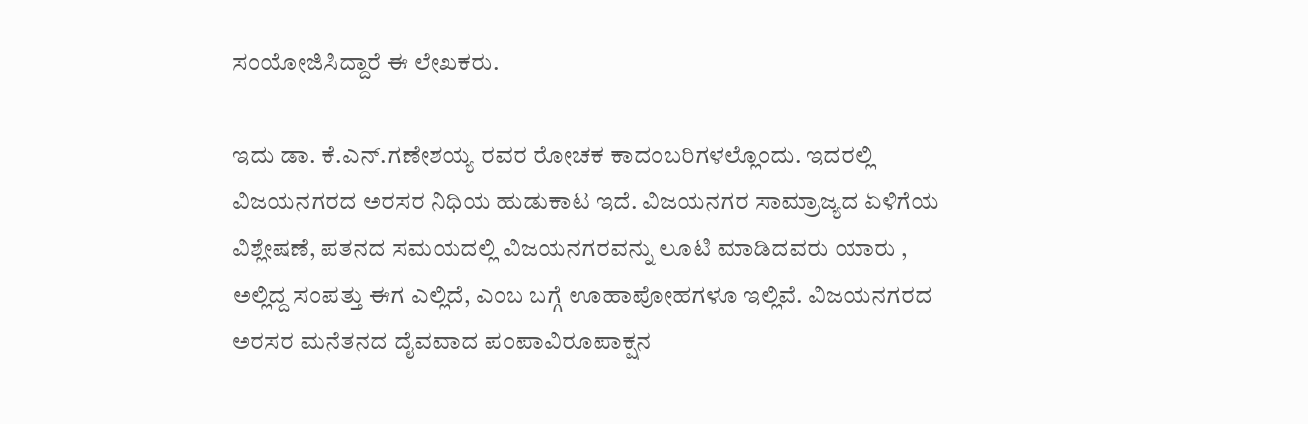ಸಂಯೋಜಿಸಿದ್ದಾರೆ ಈ ಲೇಖಕರು.

ಇದು ಡಾ. ಕೆ.ಎನ್.ಗಣೇಶಯ್ಯ ರವರ ರೋಚಕ ಕಾದಂಬರಿಗಳಲ್ಲೊಂದು. ಇದರಲ್ಲಿ ವಿಜಯನಗರದ ಅರಸರ ನಿಧಿಯ ಹುಡುಕಾಟ ಇದೆ. ವಿಜಯನಗರ ಸಾಮ್ರಾಜ್ಯದ ಏಳಿಗೆಯ ವಿಶ್ಲೇಷಣೆ, ಪತನದ ಸಮಯದಲ್ಲಿ ವಿಜಯನಗರವನ್ನು ಲೂಟಿ ಮಾಡಿದವರು ಯಾರು , ಅಲ್ಲಿದ್ದ ಸಂಪತ್ತು ಈಗ ಎಲ್ಲಿದೆ, ಎಂಬ ಬಗ್ಗೆ ಊಹಾಪೋಹಗಳೂ ಇಲ್ಲಿವೆ. ವಿಜಯನಗರದ ಅರಸರ ಮನೆತನದ ದೈವವಾದ ಪಂಪಾವಿರೂಪಾಕ್ಷನ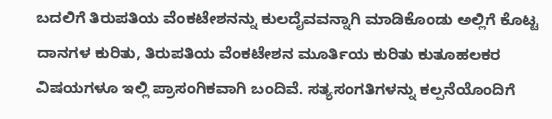ಬದಲಿಗೆ ತಿರುಪತಿಯ ವೆಂಕಟೇಶನನ್ನು ಕುಲದೈವವನ್ನಾಗಿ ಮಾಡಿಕೊಂಡು ಅಲ್ಲಿಗೆ ಕೊಟ್ಟ ದಾನಗಳ ಕುರಿತು, ತಿರುಪತಿಯ ವೆಂಕಟೇಶನ ಮೂರ್ತಿಯ ಕುರಿತು ಕುತೂಹಲಕರ ವಿಷಯಗಳೂ ಇಲ್ಲಿ ಪ್ರಾಸಂಗಿಕವಾಗಿ ಬಂದಿವೆ. ಸತ್ಯಸಂಗತಿಗಳನ್ನು ಕಲ್ಪನೆಯೊಂದಿಗೆ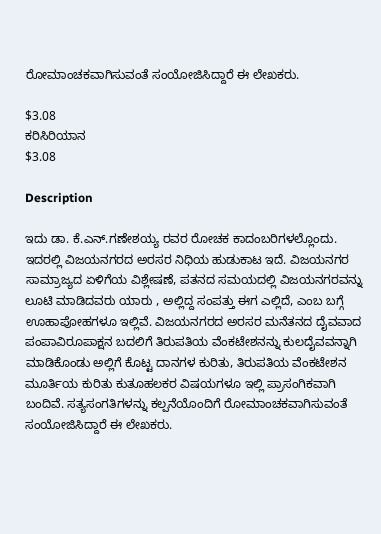ರೋಮಾಂಚಕವಾಗಿಸುವಂತೆ ಸಂಯೋಜಿಸಿದ್ದಾರೆ ಈ ಲೇಖಕರು.

$3.08
ಕರಿಸಿರಿಯಾನ
$3.08

Description

ಇದು ಡಾ. ಕೆ.ಎನ್.ಗಣೇಶಯ್ಯ ರವರ ರೋಚಕ ಕಾದಂಬರಿಗಳಲ್ಲೊಂದು. ಇದರಲ್ಲಿ ವಿಜಯನಗರದ ಅರಸರ ನಿಧಿಯ ಹುಡುಕಾಟ ಇದೆ. ವಿಜಯನಗರ ಸಾಮ್ರಾಜ್ಯದ ಏಳಿಗೆಯ ವಿಶ್ಲೇಷಣೆ, ಪತನದ ಸಮಯದಲ್ಲಿ ವಿಜಯನಗರವನ್ನು ಲೂಟಿ ಮಾಡಿದವರು ಯಾರು , ಅಲ್ಲಿದ್ದ ಸಂಪತ್ತು ಈಗ ಎಲ್ಲಿದೆ, ಎಂಬ ಬಗ್ಗೆ ಊಹಾಪೋಹಗಳೂ ಇಲ್ಲಿವೆ. ವಿಜಯನಗರದ ಅರಸರ ಮನೆತನದ ದೈವವಾದ ಪಂಪಾವಿರೂಪಾಕ್ಷನ ಬದಲಿಗೆ ತಿರುಪತಿಯ ವೆಂಕಟೇಶನನ್ನು ಕುಲದೈವವನ್ನಾಗಿ ಮಾಡಿಕೊಂಡು ಅಲ್ಲಿಗೆ ಕೊಟ್ಟ ದಾನಗಳ ಕುರಿತು, ತಿರುಪತಿಯ ವೆಂಕಟೇಶನ ಮೂರ್ತಿಯ ಕುರಿತು ಕುತೂಹಲಕರ ವಿಷಯಗಳೂ ಇಲ್ಲಿ ಪ್ರಾಸಂಗಿಕವಾಗಿ ಬಂದಿವೆ. ಸತ್ಯಸಂಗತಿಗಳನ್ನು ಕಲ್ಪನೆಯೊಂದಿಗೆ ರೋಮಾಂಚಕವಾಗಿಸುವಂತೆ ಸಂಯೋಜಿಸಿದ್ದಾರೆ ಈ ಲೇಖಕರು.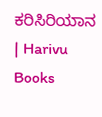ಕರಿಸಿರಿಯಾನ | Harivu Books